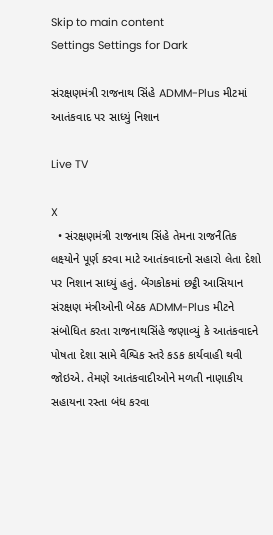Skip to main content
Settings Settings for Dark

સંરક્ષણમંત્રી રાજનાથ સિંહે ADMM-Plus મીટમાં આતંકવાદ પર સાધ્યું નિશાન

Live TV

X
  • સંરક્ષણમંત્રી રાજનાથ સિંહે તેમના રાજનૈતિક લક્ષ્યોને પૂર્ણ કરવા માટે આતંકવાદનો સહારો લેતા દેશો પર નિશાન સાધ્યું હતું. બેંગકોકમાં છટ્ઠી આસિયાન સંરક્ષણ મંત્રીઓની બેઠક ADMM-Plus મીટને સંબોધિત કરતા રાજનાથસિંહે જણાવ્યું કે આતંકવાદને પોષતા દેશા સામે વૈશ્વિક સ્તરે કડક કાર્યવાહી થવી જોઇએ. તેમણે આતંકવાદીઓને મળતી નાણાકીય સહાયના રસ્તા બંધ કરવા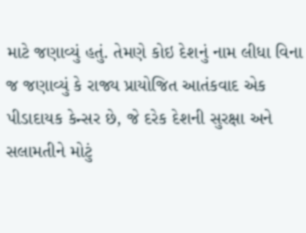માટે જણાવ્યું હતું. તેમણે કોઇ દેશનું નામ લીધા વિના જ જણાવ્યું કે રાજ્ય પ્રાયોજિત આતંકવાદ એક પીડાદાયક કેન્સર છે, જે દરેક દેશની સુરક્ષા અને સલામતીને મોટું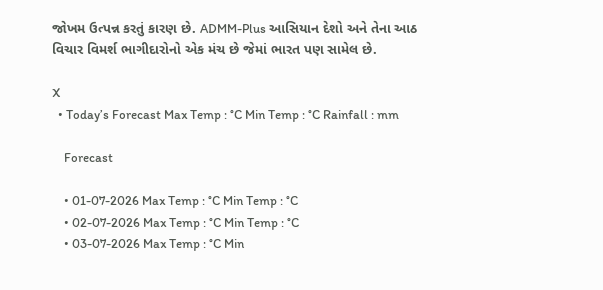જોખમ ઉત્પન્ન કરતું કારણ છે. ADMM-Plus આસિયાન દેશો અને તેના આઠ વિચાર વિમર્શ ભાગીદારોનો એક મંચ છે જેમાં ભારત પણ સામેલ છે.

X
  • Today’s Forecast Max Temp : °C Min Temp : °C Rainfall : mm

    Forecast

    • 01-07-2026 Max Temp : °C Min Temp : °C
    • 02-07-2026 Max Temp : °C Min Temp : °C
    • 03-07-2026 Max Temp : °C Min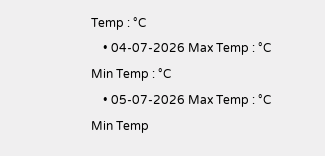Temp : °C
    • 04-07-2026 Max Temp : °C Min Temp : °C
    • 05-07-2026 Max Temp : °C Min Temp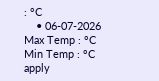: °C
    • 06-07-2026 Max Temp : °C Min Temp : °C
apply